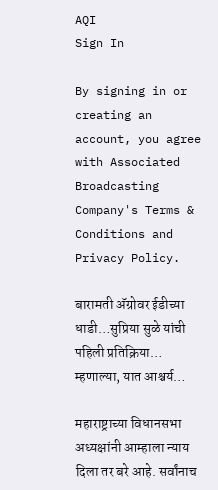AQI
Sign In

By signing in or creating an account, you agree with Associated Broadcasting Company's Terms & Conditions and Privacy Policy.

बारामती अ‍ॅग्रोवर ईडीच्या धाडी…सुप्रिया सुळे यांची पहिली प्रतिक्रिया… म्हणाल्या, यात आश्चर्य…

महाराष्ट्राच्या विधानसभा अध्यक्षांनी आम्हाला न्याय दिला तर बरे आहे. सर्वांनाच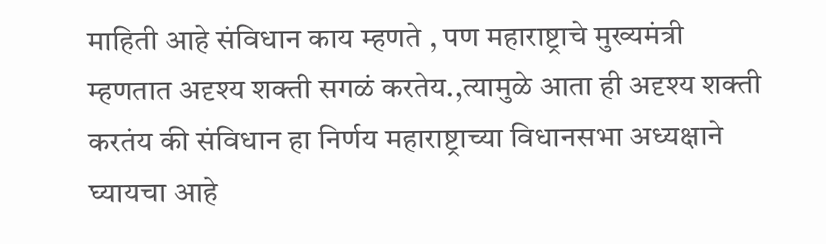माहिती आहे संविधान काय म्हणते , पण महाराष्ट्राचे मुख्यमंत्री म्हणतात अदृश्य शक्ती सगळं करतेय.,त्यामुळे आता ही अदृश्य शक्ती करतंय की संविधान हा निर्णय महाराष्ट्राच्या विधानसभा अध्यक्षाने घ्यायचा आहे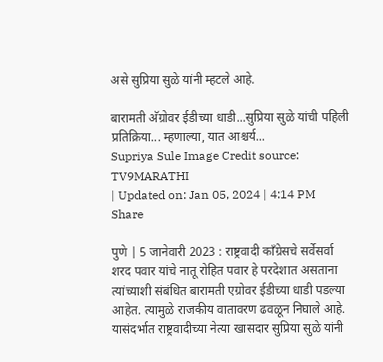असे सुप्रिया सुळे यांनी म्हटले आहे.

बारामती अ‍ॅग्रोवर ईडीच्या धाडी...सुप्रिया सुळे यांची पहिली प्रतिक्रिया... म्हणाल्या, यात आश्चर्य...
Supriya Sule Image Credit source: TV9MARATHI
| Updated on: Jan 05, 2024 | 4:14 PM
Share

पुणे | 5 जानेवारी 2023 : राष्ट्रवादी कॉंग्रेसचे सर्वेसर्वा शरद पवार यांचे नातू रोहित पवार हे परदेशात असताना त्यांच्याशी संबंधित बारामती एग्रोवर ईडीच्या धाडी पडल्या आहेत. त्यामुळे राजकीय वातावरण ढवळून निघाले आहे. यासंदर्भात राष्ट्रवादीच्या नेत्या खासदार सुप्रिया सुळे यांनी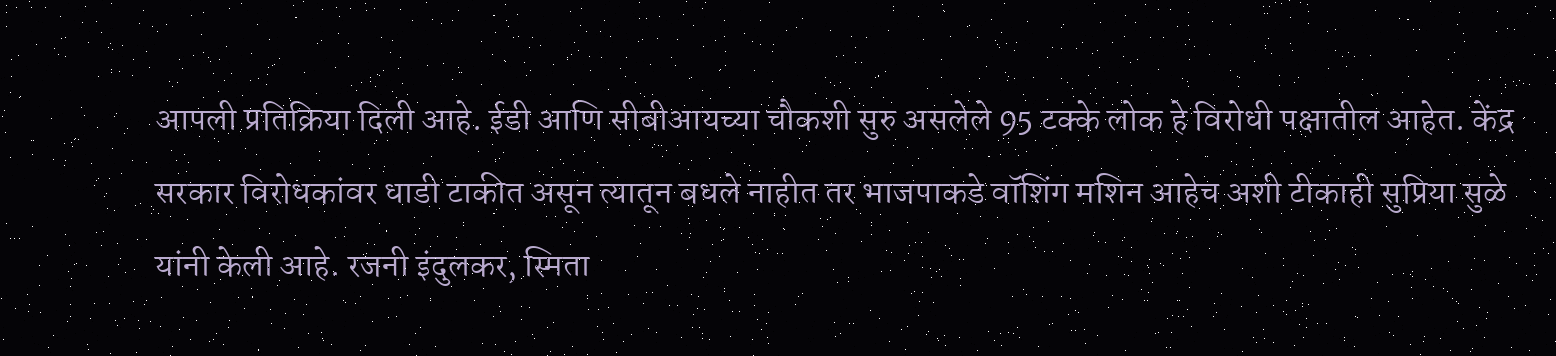आपली प्रतिक्रिया दिली आहे. ईडी आणि सीबीआयच्या चौकशी सुरु असलेले 95 टक्के लोक हे विरोधी पक्षातील आहेत. केंद्र सरकार विरोधकांवर धाडी टाकीत असून त्यातून बधले नाहीत तर भाजपाकडे वॉशिंग मशिन आहेच अशी टीकाही सुप्रिया सुळे यांनी केली आहे. रजनी इंदुलकर, स्मिता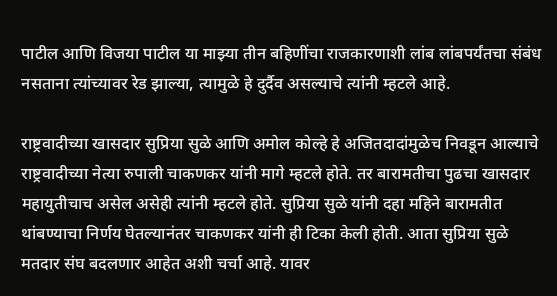पाटील आणि विजया पाटील या माझ्या तीन बहिणींचा राजकारणाशी लांब लांबपर्यंतचा संबंध नसताना त्यांच्यावर रेड झाल्या, त्यामुळे हे दुर्दैव असल्याचे त्यांनी म्हटले आहे.

राष्ट्रवादीच्या खासदार सुप्रिया सुळे आणि अमोल कोल्हे हे अजितदादांमुळेच निवडून आल्याचे राष्ट्रवादीच्या नेत्या रुपाली चाकणकर यांनी मागे म्हटले होते. तर बारामतीचा पुढचा खासदार महायुतीचाच असेल असेही त्यांनी म्हटले होते. सुप्रिया सुळे यांनी दहा महिने बारामतीत थांबण्याचा निर्णय घेतल्यानंतर चाकणकर यांनी ही टिका केली होती. आता सुप्रिया सुळे मतदार संघ बदलणार आहेत अशी चर्चा आहे. यावर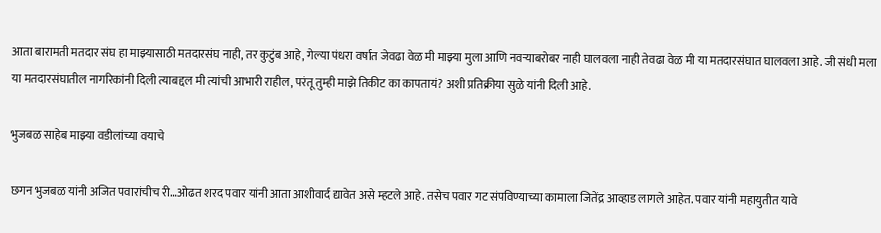आता बारामती मतदार संघ हा माझ्यासाठी मतदारसंघ नाही, तर कुटुंब आहे, गेल्या पंधरा वर्षात जेवढा वेळ मी माझ्या मुला आणि नवऱ्याबरोबर नाही घालवला नाही तेवढा वेळ मी या मतदारसंघात घालवला आहे. जी संधी मला या मतदारसंघातील नागरिकांनी दिली त्याबद्दल मी त्यांची आभारी राहील, परंतू तुम्ही माझे तिकीट का कापतायं? अशी प्रतिक्रीया सुळे यांनी दिली आहे.

भुजबळ साहेब माझ्या वडीलांच्या वयाचे

छगन भुजबळ यांनी अजित पवारांचीच री…ओढत शरद पवार यांनी आता आशीवार्द द्यावेत असे म्हटले आहे. तसेच पवार गट संपविण्याच्या कामाला जितेंद्र आव्हाड लागले आहेत. पवार यांनी महायुतीत यावे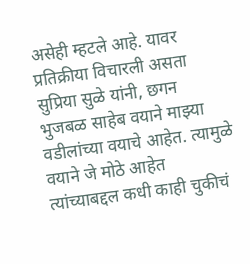असेही म्हटले आहे. यावर प्रतिक्रीया विचारली असता सुप्रिया सुळे यांनी, छगन भुजबळ साहेब वयाने माझ्या वडीलांच्या वयाचे आहेत. त्यामुळे वयाने जे मोठे आहेत त्यांच्याबद्दल कधी काही चुकीचं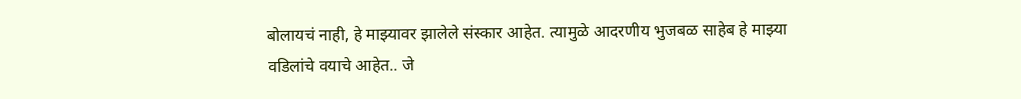बोलायचं नाही, हे माझ्यावर झालेले संस्कार आहेत. त्यामुळे आदरणीय भुजबळ साहेब हे माझ्या वडिलांचे वयाचे आहेत.. जे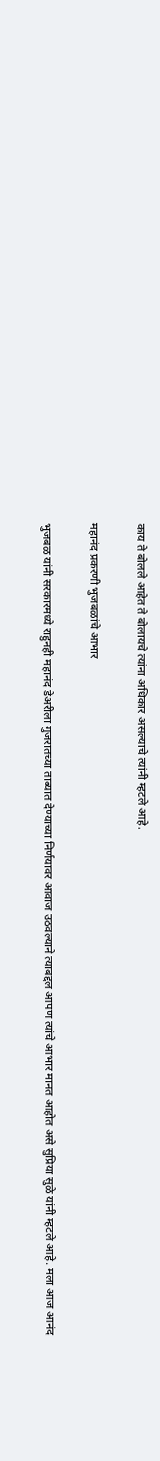काय ते बोलले आहेत ते बोलायचे त्यांना अधिकार असल्याचे त्यांनी म्हटले आहे.

महानंद प्रकरणी भुजबळांचे आभार

भुजबळ यांनी सरकारमध्ये राहुनही महानंद डेअरीला गुजरातच्या ताब्यात देण्याच्या निर्णयावर आवाज उठवल्याने त्याबद्दल आपण त्यांचे आभार मानत आहोत असे सुप्रिया सुळे यांनी म्हटले आहे. मला आज आनंद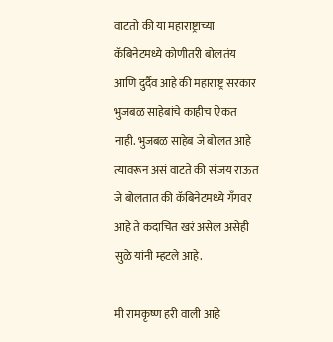वाटतो की या महाराष्ट्राच्या कॅबिनेटमध्ये कोणीतरी बोलतंय आणि दुर्दैव आहे की महाराष्ट्र सरकार भुजबळ साहेबांचे काहीच ऐकत नाही. भुजबळ साहेब जे बोलत आहे त्यावरून असं वाटते की संजय राऊत जे बोलतात की कॅबिनेटमध्ये गॅंगवर आहे ते कदाचित खरं असेल असेही सुळे यांनी म्हटले आहे.

मी रामकृष्ण हरी वाली आहे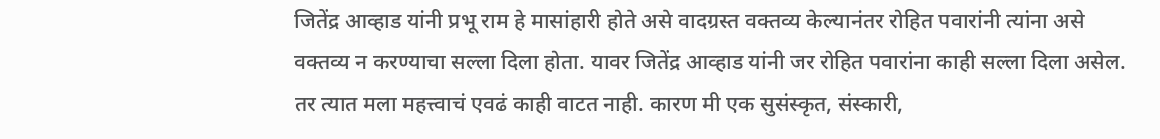जितेंद्र आव्हाड यांनी प्रभू राम हे मासांहारी होते असे वादग्रस्त वक्तव्य केल्यानंतर रोहित पवारांनी त्यांना असे वक्तव्य न करण्याचा सल्ला दिला होता. यावर जितेंद्र आव्हाड यांनी जर रोहित पवारांना काही सल्ला दिला असेल. तर त्यात मला महत्त्वाचं एवढं काही वाटत नाही. कारण मी एक सुसंस्कृत, संस्कारी,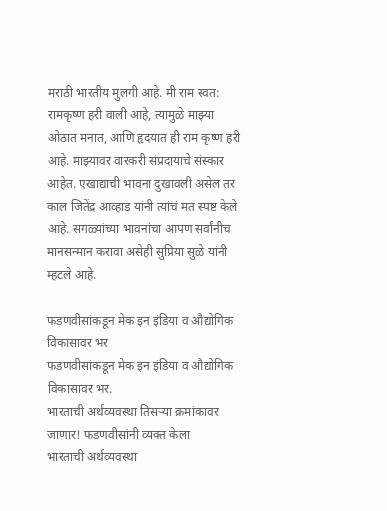मराठी भारतीय मुलगी आहे. मी राम स्वत: रामकृष्ण हरी वाली आहे, त्यामुळे माझ्या ओठात मनात, आणि हृदयात ही राम कृष्ण हरी आहे. माझ्यावर वारकरी संप्रदायाचे संस्कार आहेत. एखाद्याची भावना दुखावली असेल तर काल जितेंद्र आव्हाड यांनी त्यांचं मत स्पष्ट केले आहे. सगळ्यांच्या भावनांचा आपण सर्वांनीच मानसन्मान करावा असेही सुप्रिया सुळे यांनी म्हटले आहे.

फडणवीसांकडून मेक इन इंडिया व औद्योगिक विकासावर भर
फडणवीसांकडून मेक इन इंडिया व औद्योगिक विकासावर भर.
भारताची अर्थव्यवस्था तिसऱ्या क्रमांकावर जाणार! फडणवीसांनी व्यक्त केला
भारताची अर्थव्यवस्था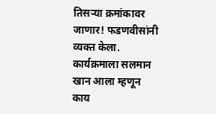तिसऱ्या क्रमांकावर जाणार! फडणवीसांनी व्यक्त केला.
कार्यक्रमाला सलमान खान आला म्हणून काय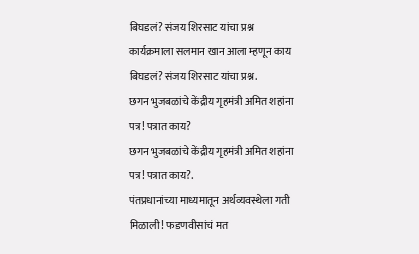बिघडलं? संजय शिरसाट यांचा प्रश्न
कार्यक्रमाला सलमान खान आला म्हणून काय बिघडलं? संजय शिरसाट यांचा प्रश्न.
छगन भुजबळांचे केंद्रीय गृहमंत्री अमित शहांना पत्र! पत्रात काय?
छगन भुजबळांचे केंद्रीय गृहमंत्री अमित शहांना पत्र! पत्रात काय?.
पंतप्रधानांच्या माध्यमातून अर्थव्यवस्थेला गती मिळाली! फडणवीसांचं मत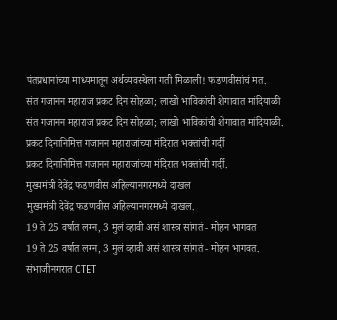पंतप्रधानांच्या माध्यमातून अर्थव्यवस्थेला गती मिळाली! फडणवीसांचं मत.
संत गजानन महाराज प्रकट दिन सोहळा; लाखो भाविकांची शेगावात मांदियाळी
संत गजानन महाराज प्रकट दिन सोहळा; लाखो भाविकांची शेगावात मांदियाळी.
प्रकट दिनानिमित्त गजानन महाराजांच्या मंदिरात भक्तांची गर्दी
प्रकट दिनानिमित्त गजानन महाराजांच्या मंदिरात भक्तांची गर्दी.
मुख्यमंत्री देवेंद्र फडणवीस अहिल्यानगरमध्ये दाखल
मुख्यमंत्री देवेंद्र फडणवीस अहिल्यानगरमध्ये दाखल.
19 ते 25 वर्षात लग्न, 3 मुलं व्हावी असं शास्त्र सांगतं - मोहन भागवत
19 ते 25 वर्षात लग्न, 3 मुलं व्हावी असं शास्त्र सांगतं - मोहन भागवत.
संभाजीनगरात CTET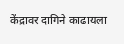केंद्रावर दागिने काढायला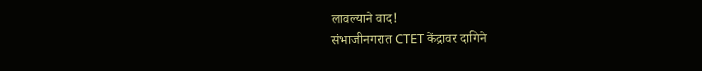लावल्याने वाद!
संभाजीनगरात CTET केंद्रावर दागिने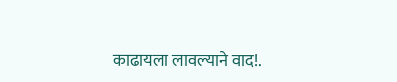काढायला लावल्याने वाद!.